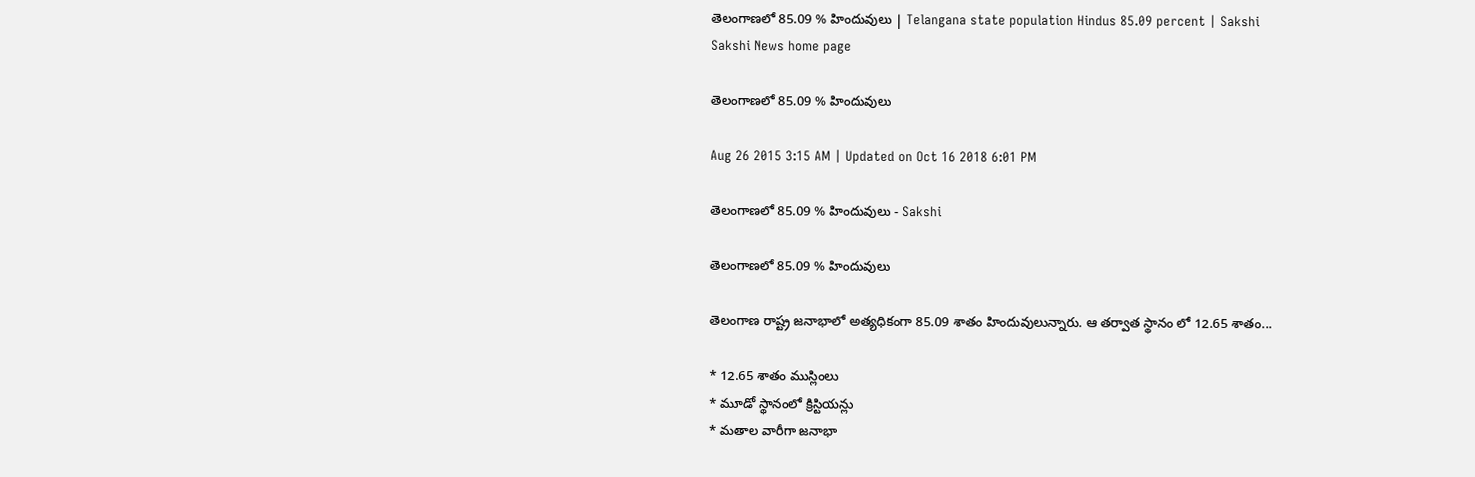తెలంగాణలో 85.09 % హిందువులు | Telangana state population Hindus 85.09 percent | Sakshi
Sakshi News home page

తెలంగాణలో 85.09 % హిందువులు

Aug 26 2015 3:15 AM | Updated on Oct 16 2018 6:01 PM

తెలంగాణలో 85.09 % హిందువులు - Sakshi

తెలంగాణలో 85.09 % హిందువులు

తెలంగాణ రాష్ట్ర జనాభాలో అత్యధికంగా 85.09 శాతం హిందువులున్నారు. ఆ తర్వాత స్థానం లో 12.65 శాతం...

* 12.65 శాతం ముస్లింలు
* మూడో స్థానంలో క్రిస్టియన్లు
* మతాల వారీగా జనాభా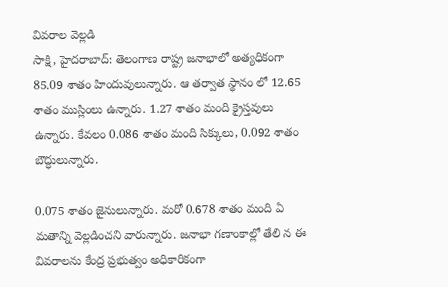వివరాల వెల్లడి
సాక్షి, హైదరాబాద్: తెలంగాణ రాష్ట్ర జనాభాలో అత్యధికంగా 85.09 శాతం హిందువులున్నారు. ఆ తర్వాత స్థానం లో 12.65 శాతం ముస్లింలు ఉన్నారు. 1.27 శాతం మంది క్రైస్తవులు ఉన్నారు. కేవలం 0.086 శాతం మంది సిక్కులు, 0.092 శాతం బౌద్ధులున్నారు.

0.075 శాతం జైనులున్నారు. మరో 0.678 శాతం మంది ఏ మతాన్ని వెల్లడించని వారున్నారు. జనాభా గణాంకాల్లో తేలి న ఈ వివరాలను కేంద్ర ప్రభుత్వం అధికారికంగా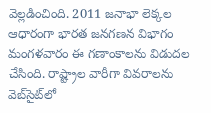వెల్లడించింది. 2011 జనాభా లెక్కల ఆధారంగా భారత జనగణన విభాగం మంగళవారం ఈ గణాంకాలను విడుదల చేసింది. రాష్ట్రాల వారీగా వివరాలను వెబ్‌సైట్‌లో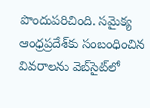పొందుపరిచింది. సమైక్య ఆంధ్రప్రదేశ్‌కు సంబంధించిన వివరాలను వెబ్‌సైట్‌లో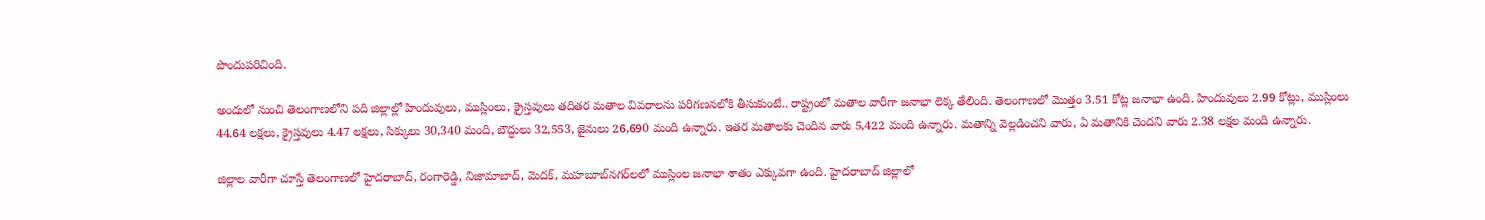పొందుపరిచింది.

అందులో నుంచి తెలంగాణలోని పది జిల్లాల్లో హిందువులు, ముస్లింలు, క్రైస్తవులు తదితర మతాల వివరాలను పరిగణనలోకి తీసుకుంటే.. రాష్ట్రంలో మతాల వారీగా జనాభా లెక్క తేలింది. తెలంగాణలో మొత్తం 3.51 కోట్ల జనాభా ఉంది. హిందువులు 2.99 కోట్లు, ముస్లింలు 44.64 లక్షలు, క్రైస్తవులు 4.47 లక్షలు, సిక్కులు 30,340 మంది, బౌద్ధులు 32,553, జైనులు 26,690 మంది ఉన్నారు. ఇతర మతాలకు చెందిన వారు 5,422 మంది ఉన్నారు. మతాన్ని వెల్లడించని వారు, ఏ మతానికి చెందని వారు 2.38 లక్షల మంది ఉన్నారు.

జిల్లాల వారీగా చూస్తే తెలంగాణలో హైదరాబాద్, రంగారెడ్డి, నిజామాబాద్, మెదక్, మహబూబ్‌నగర్‌లలో ముస్లింల జనాభా శాతం ఎక్కువగా ఉంది. హైదరాబాద్ జిల్లాలో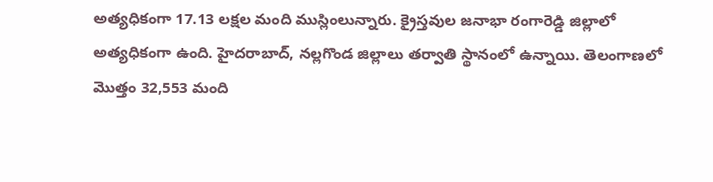అత్యధికంగా 17.13 లక్షల మంది ముస్లింలున్నారు. క్రైస్తవుల జనాభా రంగారెడ్డి జిల్లాలో అత్యధికంగా ఉంది. హైదరాబాద్, నల్లగొండ జిల్లాలు తర్వాతి స్థానంలో ఉన్నాయి. తెలంగాణలో మొత్తం 32,553 మంది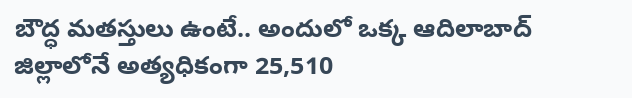బౌద్ధ మతస్తులు ఉంటే.. అందులో ఒక్క ఆదిలాబాద్ జిల్లాలోనే అత్యధికంగా 25,510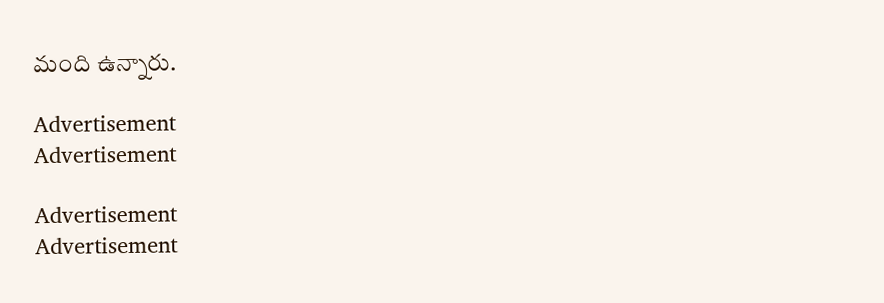మంది ఉన్నారు.

Advertisement
Advertisement

Advertisement
Advertisement